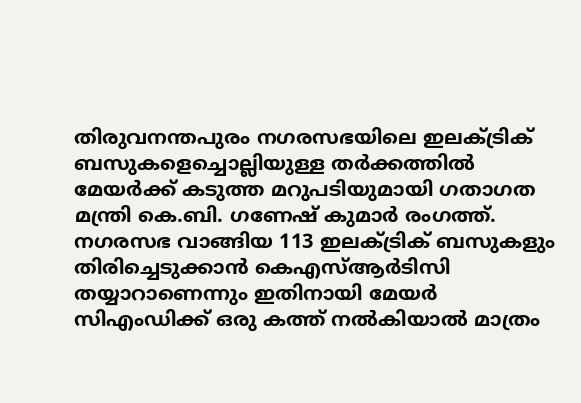തിരുവനന്തപുരം നഗരസഭയിലെ ഇലക്ട്രിക് ബസുകളെച്ചൊല്ലിയുള്ള തർക്കത്തിൽ മേയർക്ക് കടുത്ത മറുപടിയുമായി ഗതാഗത മന്ത്രി കെ.ബി. ഗണേഷ് കുമാർ രംഗത്ത്. നഗരസഭ വാങ്ങിയ 113 ഇലക്ട്രിക് ബസുകളും തിരിച്ചെടുക്കാൻ കെഎസ്ആർടിസി തയ്യാറാണെന്നും ഇതിനായി മേയർ സിഎംഡിക്ക് ഒരു കത്ത് നൽകിയാൽ മാത്രം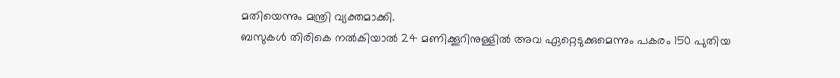മതിയെന്നും മന്ത്രി വ്യക്തമാക്കി.
ബസുകൾ തിരികെ നൽകിയാൽ 24 മണിക്കൂറിനുള്ളിൽ അവ ഏറ്റെടുക്കുമെന്നും പകരം 150 പുതിയ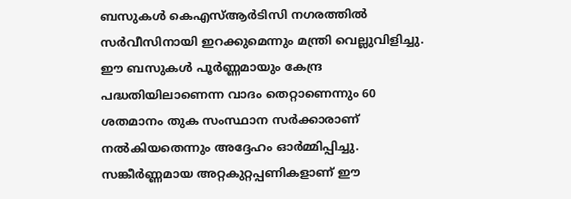ബസുകൾ കെഎസ്ആർടിസി നഗരത്തിൽ സർവീസിനായി ഇറക്കുമെന്നും മന്ത്രി വെല്ലുവിളിച്ചു. ഈ ബസുകൾ പൂർണ്ണമായും കേന്ദ്ര പദ്ധതിയിലാണെന്ന വാദം തെറ്റാണെന്നും 60 ശതമാനം തുക സംസ്ഥാന സർക്കാരാണ് നൽകിയതെന്നും അദ്ദേഹം ഓർമ്മിപ്പിച്ചു.
സങ്കീർണ്ണമായ അറ്റകുറ്റപ്പണികളാണ് ഈ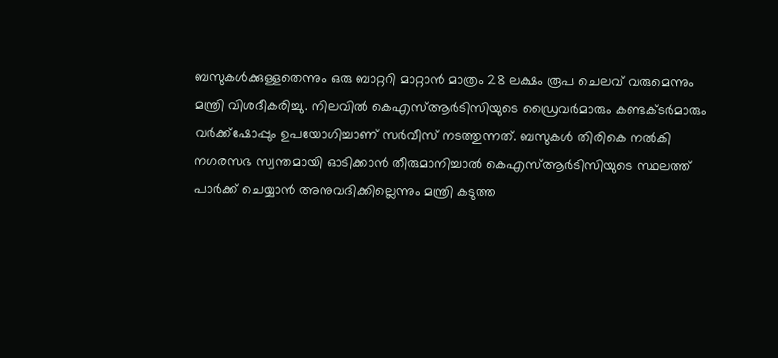ബസുകൾക്കുള്ളതെന്നും ഒരു ബാറ്ററി മാറ്റാൻ മാത്രം 28 ലക്ഷം രൂപ ചെലവ് വരുമെന്നും മന്ത്രി വിശദീകരിച്ചു. നിലവിൽ കെഎസ്ആർടിസിയുടെ ഡ്രൈവർമാരും കണ്ടക്ടർമാരും വർക്ക്ഷോപ്പും ഉപയോഗിച്ചാണ് സർവീസ് നടത്തുന്നത്. ബസുകൾ തിരികെ നൽകി നഗരസഭ സ്വന്തമായി ഓടിക്കാൻ തീരുമാനിച്ചാൽ കെഎസ്ആർടിസിയുടെ സ്ഥലത്ത് പാർക്ക് ചെയ്യാൻ അനുവദിക്കില്ലെന്നും മന്ത്രി കടുത്ത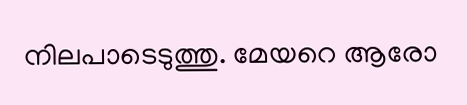നിലപാടെടുത്തു. മേയറെ ആരോ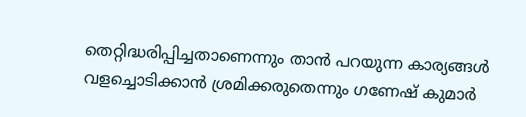തെറ്റിദ്ധരിപ്പിച്ചതാണെന്നും താൻ പറയുന്ന കാര്യങ്ങൾ വളച്ചൊടിക്കാൻ ശ്രമിക്കരുതെന്നും ഗണേഷ് കുമാർ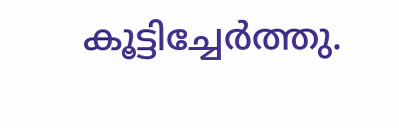കൂട്ടിച്ചേർത്തു.